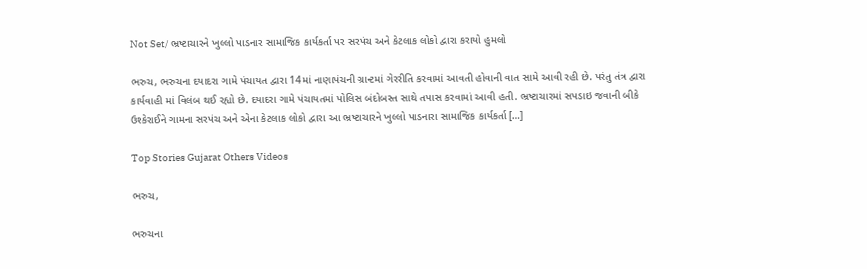Not Set/ ભ્રષ્ટાચારને ખુલ્લો પાડનાર સામાજિક કાર્યકર્તા પર સરપંચ અને કેટલાક લોકો દ્વારા કરાયો હુમલો

ભરુચ, ભરુચના દયાદરા ગામે પંચાયત દ્વારા 14માં નાણાપંચની ગ્રાન્ટમાં ગેરરીતિ કરવામાં આવતી હોવાની વાત સામે આવી રહી છે. પરંતુ તંત્ર દ્વારા કાર્યવાહી માં વિલંબ થઈ રહ્યો છે. દયાદરા ગામે પંચાયતમાં પોલિસ બંદોબસ્ત સાથે તપાસ કરવામાં આવી હતી. ભ્રષ્ટાચારમાં સપડાઇ જવાની બીકે ઉશ્કેરાઈને ગામના સરપંચ અને એના કેટલાક લોકો દ્વારા આ ભ્રષ્ટાચારને ખુલ્લો પાડનારા સામાજિક કાર્યકર્તા […]

Top Stories Gujarat Others Videos

ભરુચ,

ભરુચના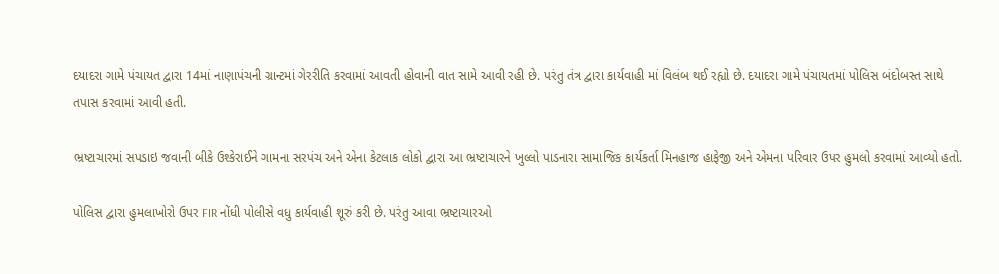દયાદરા ગામે પંચાયત દ્વારા 14માં નાણાપંચની ગ્રાન્ટમાં ગેરરીતિ કરવામાં આવતી હોવાની વાત સામે આવી રહી છે. પરંતુ તંત્ર દ્વારા કાર્યવાહી માં વિલંબ થઈ રહ્યો છે. દયાદરા ગામે પંચાયતમાં પોલિસ બંદોબસ્ત સાથે તપાસ કરવામાં આવી હતી.

ભ્રષ્ટાચારમાં સપડાઇ જવાની બીકે ઉશ્કેરાઈને ગામના સરપંચ અને એના કેટલાક લોકો દ્વારા આ ભ્રષ્ટાચારને ખુલ્લો પાડનારા સામાજિક કાર્યકર્તા મિનહાજ હાફેજી અને એમના પરિવાર ઉપર હુમલો કરવામાં આવ્યો હતો.

પોલિસ દ્વારા હુમલાખોરો ઉપર FIR નોંધી પોલીસે વધુ કાર્યવાહી શૂરું કરી છે. પરંતુ આવા ભ્રષ્ટાચારઓ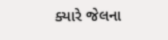ક્યારે જેલના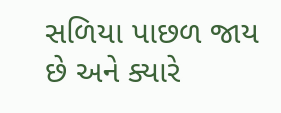સળિયા પાછળ જાય છે અને ક્યારે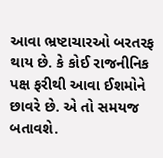આવા ભ્રષ્ટાચારઓ બરતરફ થાય છે. કે કોઈ રાજનીનિક પક્ષ ફરીથી આવા ઈશમોને છાવરે છે. એ તો સમયજ બતાવશે.